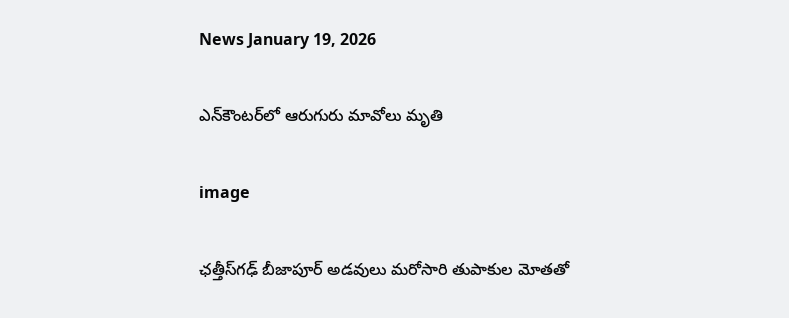News January 19, 2026

ఎన్‌కౌంటర్‌లో ఆరుగురు మావోలు మృతి

image

ఛత్తీస్‌గఢ్ బీజాపూర్ అడవులు మరోసారి తుపాకుల మోతతో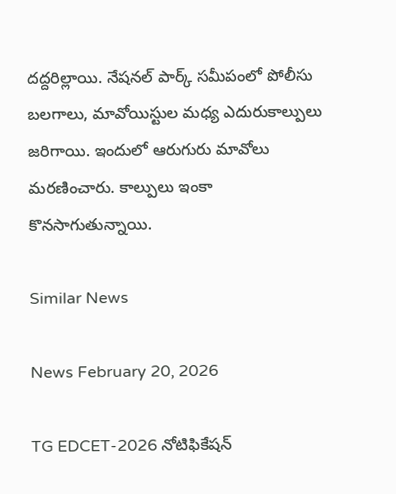దద్దరిల్లాయి. నేషనల్ పార్క్ సమీపంలో పోలీసు బలగాలు, మావోయిస్టుల మధ్య ఎదురుకాల్పులు జరిగాయి. ఇందులో ఆరుగురు మావోలు మరణించారు. కాల్పులు ఇంకా కొనసాగుతున్నాయి.

Similar News

News February 20, 2026

TG EDCET-2026 నోటిఫికేషన్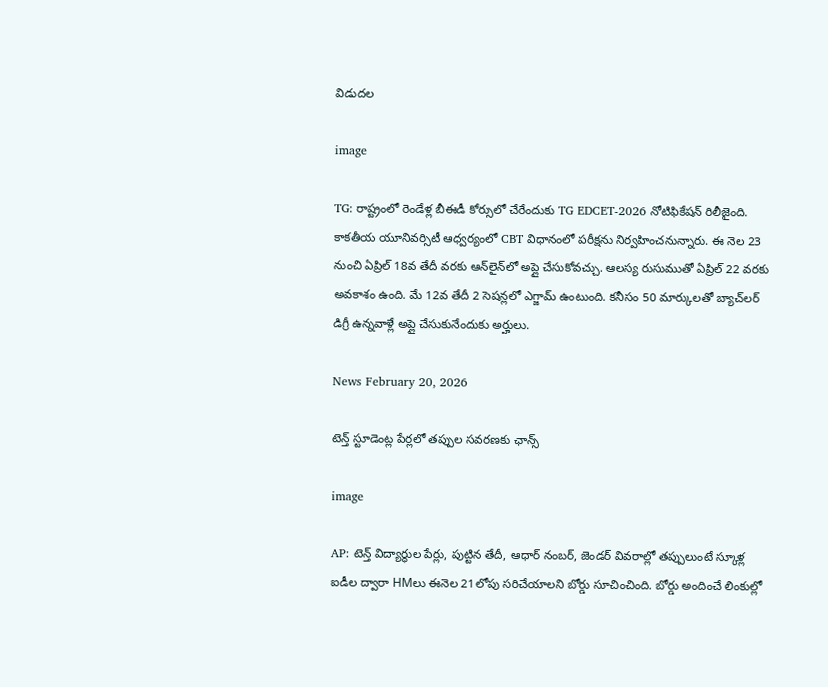విడుదల

image

TG: రాష్ట్రంలో రెండేళ్ల బీఈడీ కోర్సులో చేరేందుకు TG EDCET-2026 నోటిఫికేషన్ రిలీజైంది. కాకతీయ యూనివర్సిటీ ఆధ్వర్యంలో CBT విధానంలో పరీక్షను నిర్వహించనున్నారు. ఈ నెల 23 నుంచి ఏప్రిల్ 18వ తేదీ వరకు ఆన్‌లైన్‌లో అప్లై చేసుకోవచ్చు. ఆలస్య రుసుముతో ఏప్రిల్ 22 వరకు అవకాశం ఉంది. మే 12వ తేదీ 2 సెషన్లలో ఎగ్జామ్ ఉంటుంది. కనీసం 50 మార్కులతో బ్యాచ్‌లర్ డిగ్రీ ఉన్నవాళ్లే అప్లై చేసుకునేందుకు అర్హులు.

News February 20, 2026

టెన్త్ స్టూడెంట్ల పేర్లలో తప్పుల సవరణకు ఛాన్స్

image

AP: టెన్త్ విద్యార్థుల పేర్లు, పుట్టిన తేదీ, ఆధార్ నంబర్, జెండర్ వివరాల్లో తప్పులుంటే స్కూళ్ల ఐడీల ద్వారా HMలు ఈనెల 21లోపు సరిచేయాలని బోర్డు సూచించింది. బోర్డు అందించే లింకుల్లో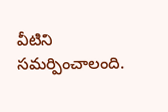వీటిని సమర్పించాలంది.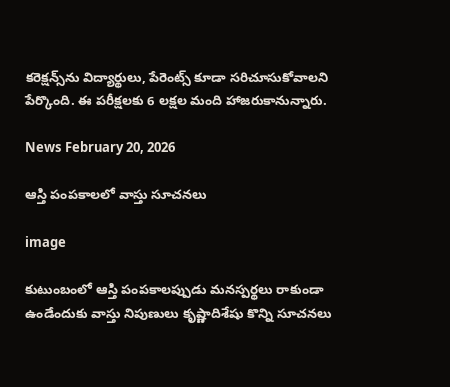కరెక్షన్స్‌ను విద్యార్థులు, పేరెంట్స్ కూడా సరిచూసుకోవాలని పేర్కొంది. ఈ పరీక్షలకు 6 లక్షల మంది హాజరుకానున్నారు.

News February 20, 2026

ఆస్తి పంపకాలలో వాస్తు సూచనలు

image

కుటుంబంలో ఆస్తి పంపకాలప్పుడు మనస్పర్థలు రాకుండా ఉండేందుకు వాస్తు నిపుణులు కృష్ణాదిశేషు కొన్ని సూచనలు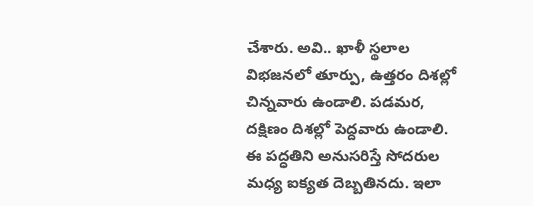చేశారు. అవి.. ఖాళీ స్థలాల విభజనలో తూర్పు, ఉత్తరం దిశల్లో చిన్నవారు ఉండాలి. పడమర, దక్షిణం దిశల్లో పెద్దవారు ఉండాలి. ఈ పద్ధతిని అనుసరిస్తే సోదరుల మధ్య ఐక్యత దెబ్బతినదు. ఇలా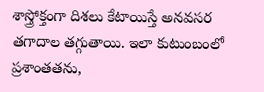శాస్త్రోక్తంగా దిశలు కేటాయిస్తే అనవసర తగాదాల తగ్గుతాయి. ఇలా కుటుంబంలో ప్రశాంతతను,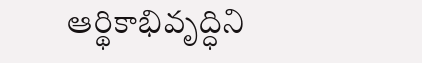ఆర్థికాభివృద్ధిని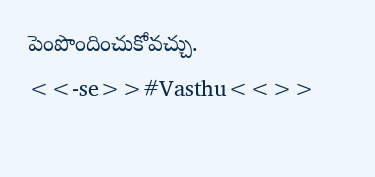పెంపొందించుకోవచ్చు. <<-se>>#Vasthu<<>>